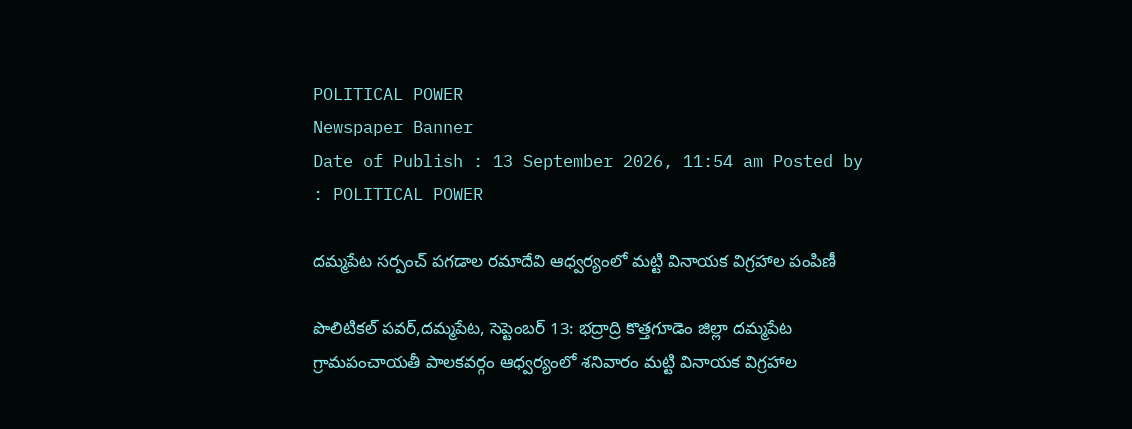POLITICAL POWER
Newspaper Banner
Date of Publish : 13 September 2026, 11:54 am Posted by : POLITICAL POWER

దమ్మపేట సర్పంచ్ పగడాల రమాదేవి ఆధ్వర్యంలో మట్టి వినాయక విగ్రహాల పంపిణీ

పొలిటికల్ పవర్,దమ్మపేట, సెప్టెంబర్ 13: భద్రాద్రి కొత్తగూడెం జిల్లా దమ్మపేట గ్రామపంచాయతీ పాలకవర్గం ఆధ్వర్యంలో శనివారం మట్టి వినాయక విగ్రహాల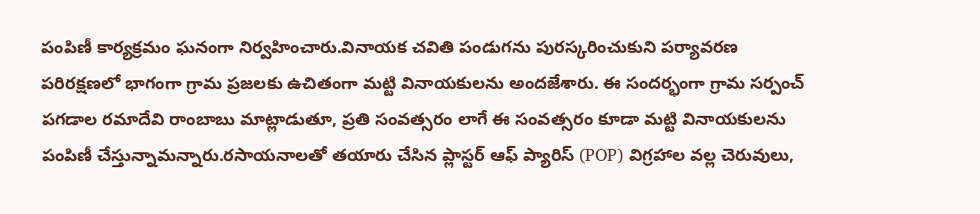పంపిణీ కార్యక్రమం ఘనంగా నిర్వహించారు.వినాయక చవితి పండుగను పురస్కరించుకుని పర్యావరణ పరిరక్షణలో భాగంగా గ్రామ ప్రజలకు ఉచితంగా మట్టి వినాయకులను అందజేశారు. ఈ సందర్భంగా గ్రామ సర్పంచ్ పగడాల రమాదేవి రాంబాబు మాట్లాడుతూ, ప్రతి సంవత్సరం లాగే ఈ సంవత్సరం కూడా మట్టి వినాయకులను పంపిణీ చేస్తున్నామన్నారు.రసాయనాలతో తయారు చేసిన ప్లాస్టర్ ఆఫ్ ప్యారిస్ (POP) విగ్రహాల వల్ల చెరువులు,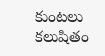కుంటలు కలుషితం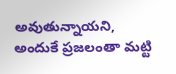అవుతున్నాయని, అందుకే ప్రజలంతా మట్టి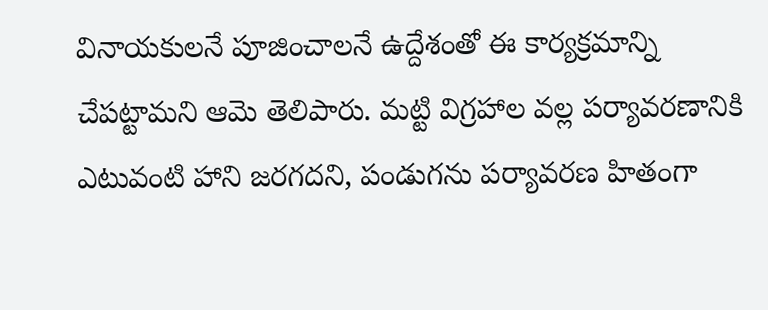వినాయకులనే పూజించాలనే ఉద్దేశంతో ఈ కార్యక్రమాన్ని చేపట్టామని ఆమె తెలిపారు. మట్టి విగ్రహాల వల్ల పర్యావరణానికి ఎటువంటి హాని జరగదని, పండుగను పర్యావరణ హితంగా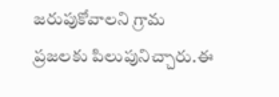జరుపుకోవాలని గ్రామ ప్రజలకు పిలుపునిచ్చారు.ఈ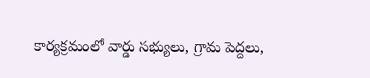కార్యక్రమంలో వార్డు సభ్యులు, గ్రామ పెద్దలు,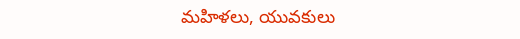మహిళలు, యువకులు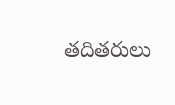తదితరులు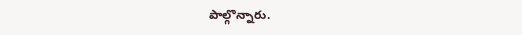పాల్గొన్నారు.